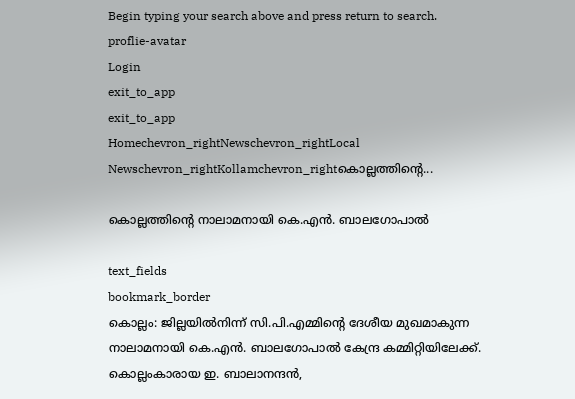Begin typing your search above and press return to search.
proflie-avatar
Login
exit_to_app
exit_to_app
Homechevron_rightNewschevron_rightLocal Newschevron_rightKollamchevron_rightകൊല്ലത്തിന്‍റെ...

കൊല്ലത്തിന്‍റെ നാലാമനായി കെ.എൻ. ബാലഗോപാൽ

text_fields
bookmark_border
കൊല്ലം: ജില്ലയിൽനിന്ന് സി.പി.എമ്മിന്‍റെ ദേശീയ മുഖമാകുന്ന നാലാമനായി കെ.എൻ. ബാലഗോപാൽ കേന്ദ്ര കമ്മിറ്റിയിലേക്ക്. കൊല്ലംകാരായ ഇ. ബാലാനന്ദൻ,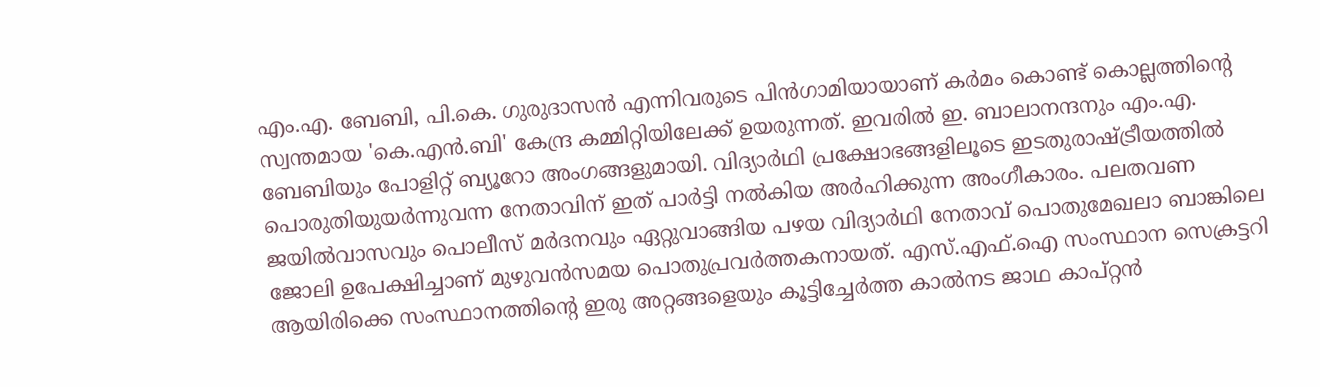എം.എ. ബേബി, പി.കെ. ഗുരുദാസൻ എന്നിവരുടെ പിൻഗാമിയായാണ് കർമം കൊണ്ട് കൊല്ലത്തിന്‍റെ സ്വന്തമായ 'കെ.എൻ.ബി' കേന്ദ്ര കമ്മിറ്റിയിലേക്ക് ഉയരുന്നത്. ഇവരിൽ ഇ. ബാലാനന്ദനും എം.എ. ബേബിയും പോളിറ്റ് ബ്യൂറോ അംഗങ്ങളുമായി. വിദ്യാർഥി പ്രക്ഷോഭങ്ങളിലൂടെ ഇടതുരാഷ്ട്രീയത്തിൽ പൊരുതിയുയർന്നുവന്ന നേതാവിന് ഇത് പാർട്ടി നൽകിയ അർഹിക്കുന്ന അംഗീകാരം. പലതവണ ജയിൽവാസവും പൊലീസ് മർദനവും ഏറ്റുവാങ്ങിയ പഴയ വിദ്യാർഥി നേതാവ് പൊതുമേഖലാ ബാങ്കിലെ ജോലി ഉപേക്ഷിച്ചാണ് മുഴുവൻസമയ പൊതുപ്രവർത്തകനായത്. എസ്‌.എഫ്‌.ഐ സംസ്ഥാന സെക്രട്ടറി ആയിരിക്കെ സംസ്ഥാനത്തിന്‍റെ ഇരു അറ്റങ്ങളെയും കൂട്ടിച്ചേർത്ത കാൽനട ജാഥ കാപ്റ്റൻ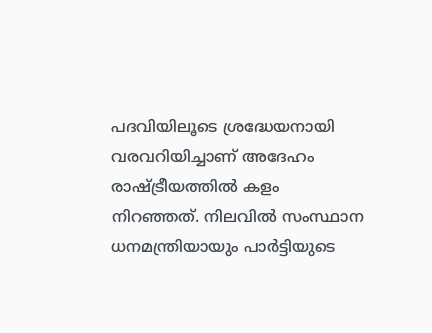പദവിയിലൂടെ ശ്രദ്ധേയനായി വരവറിയിച്ചാണ് അദേഹം രാഷ്ട്രീയത്തിൽ കളം നിറഞ്ഞത്. നിലവിൽ സംസ്ഥാന ധനമന്ത്രിയായും പാർട്ടിയുടെ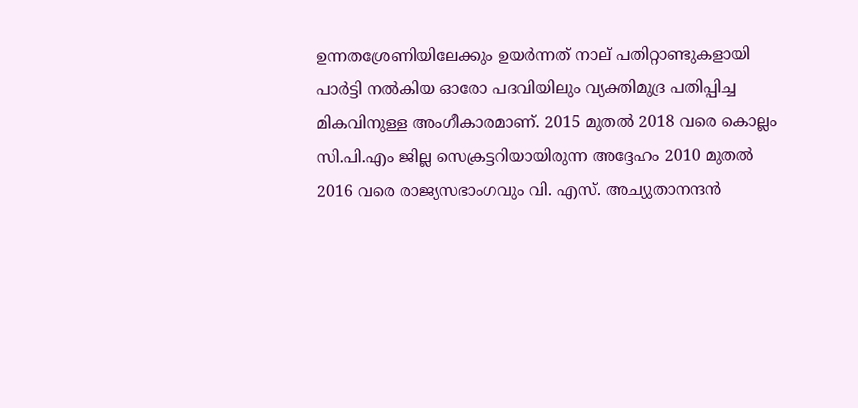ഉന്നതശ്രേണിയിലേക്കും ഉയർന്നത് നാല് പതിറ്റാണ്ടുകളായി പാർട്ടി നൽകിയ ഓരോ പദവിയിലും വ്യക്തിമുദ്ര പതിപ്പിച്ച മികവിനുള്ള അംഗീകാരമാണ്. 2015 മുതൽ 2018 വരെ കൊല്ലം സി.പി.എം ജില്ല സെക്രട്ടറിയായിരുന്ന അദ്ദേഹം 2010 മുതൽ 2016 വരെ രാജ്യസഭാംഗവും വി. എസ്. അച്യുതാനന്ദൻ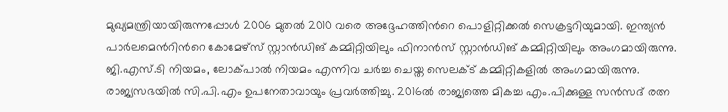മുഖ്യമന്ത്രിയായിരുന്നപ്പോൾ 2006 മുതൽ 2010 വരെ അദ്ദേഹത്തിന്‍റെ പൊളിറ്റിക്കൽ സെക്രട്ടറിയുമായി. ഇന്ത്യൻ പാർലമെന്‍റിന്‍റെ കോമേഴ്സ് സ്റ്റാൻഡിങ് കമ്മിറ്റിയിലും ഫിനാൻസ് സ്റ്റാൻഡിങ് കമ്മിറ്റിയിലും അംഗമായിരുന്നു. ജി.എസ്.ടി നിയമം, ലോക്പാൽ നിയമം എന്നിവ ചർച്ച ചെയ്ത സെലക്ട് കമ്മിറ്റികളിൽ അംഗമായിരുന്നു. രാജ്യസഭയിൽ സി.പി.എം ഉപനേതാവായും പ്രവർത്തിച്ചു. 2016ൽ രാജ്യത്തെ മികച്ച എം.പിക്കുള്ള സൻസദ് രത്ന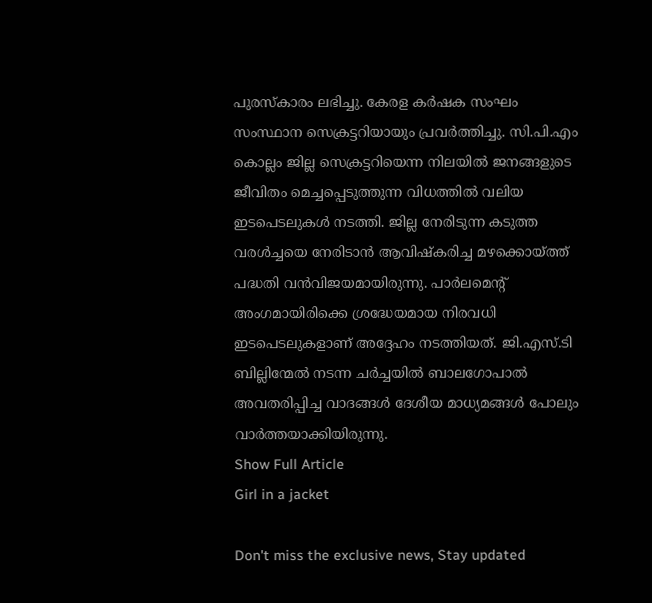പുരസ്കാരം ലഭിച്ചു. കേരള കർഷക സംഘം സംസ്ഥാന സെക്രട്ടറിയായും പ്രവർത്തിച്ചു. സി.പി.എം കൊല്ലം ജില്ല സെക്രട്ടറിയെന്ന നിലയില്‍ ജനങ്ങളുടെ ജീവിതം മെച്ചപ്പെടുത്തുന്ന വിധത്തില്‍ വലിയ ഇടപെടലുകൾ നടത്തി. ജില്ല നേരിടുന്ന കടുത്ത വരള്‍ച്ചയെ നേരിടാന്‍ ആവിഷ്കരിച്ച മഴക്കൊയ്ത്ത് പദ്ധതി വന്‍വിജയമായിരുന്നു. പാർലമെന്‍റ് അംഗമായിരിക്കെ ശ്രദ്ധേയമായ നിരവധി ഇടപെടലുകളാണ് അദ്ദേഹം നടത്തിയത്. ജി.എസ്.ടി ബില്ലിന്മേല്‍ നടന്ന ചര്‍ച്ചയില്‍ ബാലഗോപാല്‍ അവതരിപ്പിച്ച വാദങ്ങൾ ദേശീയ മാധ്യമങ്ങൾ പോലും വാര്‍ത്തയാക്കിയിരുന്നു.
Show Full Article
Girl in a jacket

Don't miss the exclusive news, Stay updated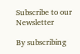Subscribe to our Newsletter

By subscribing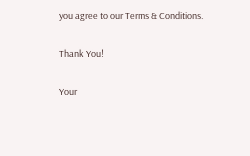you agree to our Terms & Conditions.

Thank You!

Your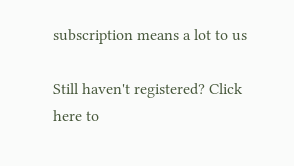subscription means a lot to us

Still haven't registered? Click here to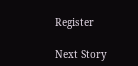Register

Next Story